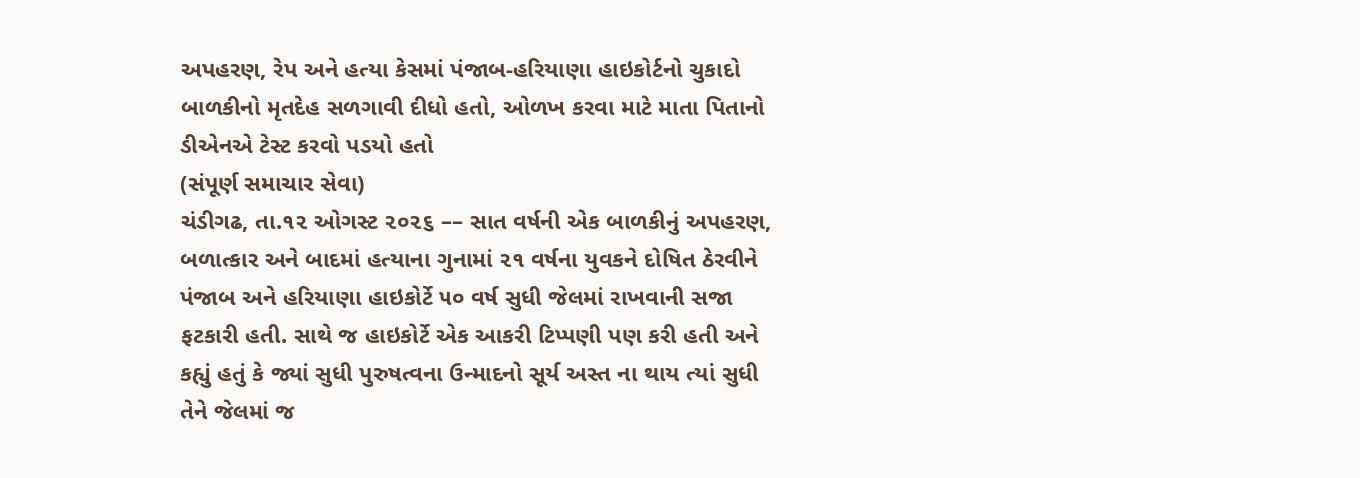અપહરણ, રેપ અને હત્યા કેસમાં પંજાબ-હરિયાણા હાઇકોર્ટનો ચુકાદો
બાળકીનો મૃતદેહ સળગાવી દીધો હતો, ઓળખ કરવા માટે માતા પિતાનો ડીએનએ ટેસ્ટ કરવો પડયો હતો
(સંપૂર્ણ સમાચાર સેવા)
ચંડીગઢ, તા.૧૨ ઓગસ્ટ ૨૦૨૬ –– સાત વર્ષની એક બાળકીનું અપહરણ, બળાત્કાર અને બાદમાં હત્યાના ગુનામાં ૨૧ વર્ષના યુવકને દોષિત ઠેરવીને પંજાબ અને હરિયાણા હાઇકોર્ટે ૫૦ વર્ષ સુધી જેલમાં રાખવાની સજા ફટકારી હતી. સાથે જ હાઇકોર્ટે એક આકરી ટિપ્પણી પણ કરી હતી અને કહ્યું હતું કે જ્યાં સુધી પુરુષત્વના ઉન્માદનો સૂર્ય અસ્ત ના થાય ત્યાં સુધી તેને જેલમાં જ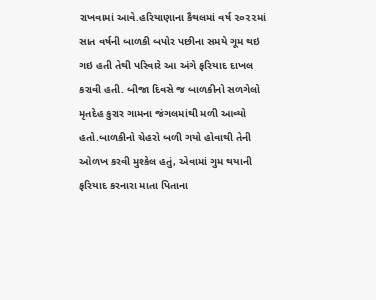રાખવામાં આવે.હરિયાણાના કૈથલમાં વર્ષ ૨૦૨૨માં સાત વર્ષની બાળકી બપોર પછીના સમયે ગૂમ થઇ ગઇ હતી તેથી પરિવારે આ અંગે ફરિયાદ દાખલ કરાવી હતી. બીજા દિવસે જ બાળકીનો સળગેલો મૃતદેહ કુરાર ગામના જંગલમાંથી મળી આવ્યો હતો.બાળકીનો ચેહરો બળી ગયો હોવાથી તેની ઓળખ કરવી મુશ્કેલ હતું, એવામાં ગુમ થયાની ફરિયાદ કરનારા માતા પિતાના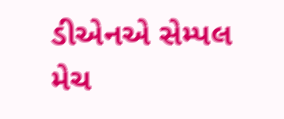ડીએનએ સેમ્પલ મેચ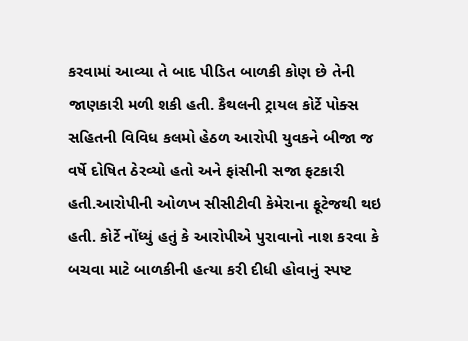કરવામાં આવ્યા તે બાદ પીડિત બાળકી કોણ છે તેની જાણકારી મળી શકી હતી. કૈથલની ટ્રાયલ કોર્ટે પોક્સ સહિતની વિવિધ કલમો હેઠળ આરોપી યુવકને બીજા જ વર્ષે દોષિત ઠેરવ્યો હતો અને ફાંસીની સજા ફટકારી હતી.આરોપીની ઓળખ સીસીટીવી કેમેરાના ફૂટેજથી થઇ હતી. કોર્ટે નોંધ્યું હતું કે આરોપીએ પુરાવાનો નાશ કરવા કે બચવા માટે બાળકીની હત્યા કરી દીધી હોવાનું સ્પષ્ટ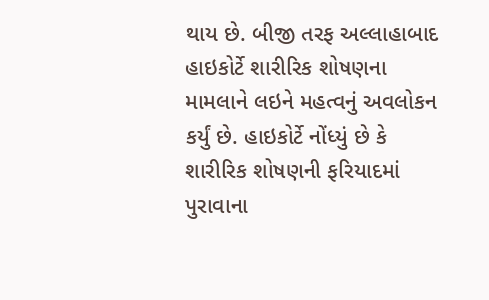થાય છે. બીજી તરફ અલ્લાહાબાદ હાઇકોર્ટે શારીરિક શોષણના મામલાને લઇને મહત્વનું અવલોકન કર્યું છે. હાઇકોર્ટે નોંધ્યું છે કે શારીરિક શોષણની ફરિયાદમાં પુરાવાના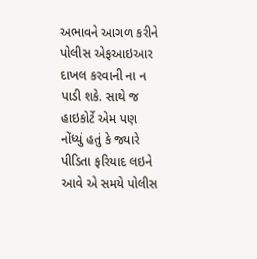અભાવને આગળ કરીને પોલીસ એફઆઇઆર દાખલ કરવાની ના ન પાડી શકે. સાથે જ હાઇકોર્ટે એમ પણ નોંધ્યું હતું કે જ્યારે પીડિતા ફરિયાદ લઇને આવે એ સમયે પોલીસ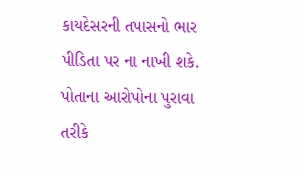કાયદેસરની તપાસનો ભાર પીડિતા પર ના નાખી શકે. પોતાના આરોપોના પુરાવા તરીકે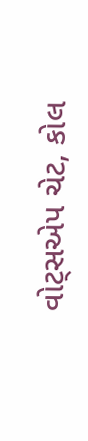વોટ્સએપ ચેટ, કોલ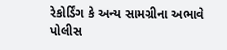રેકોર્ડિંગ કે અન્ય સામગ્રીના અભાવે પોલીસ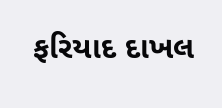ફરિયાદ દાખલ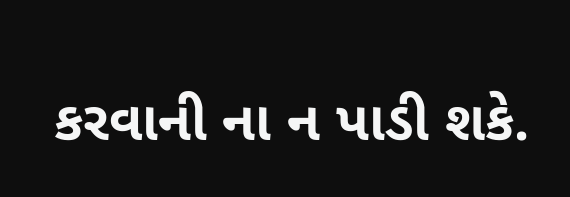કરવાની ના ન પાડી શકે.